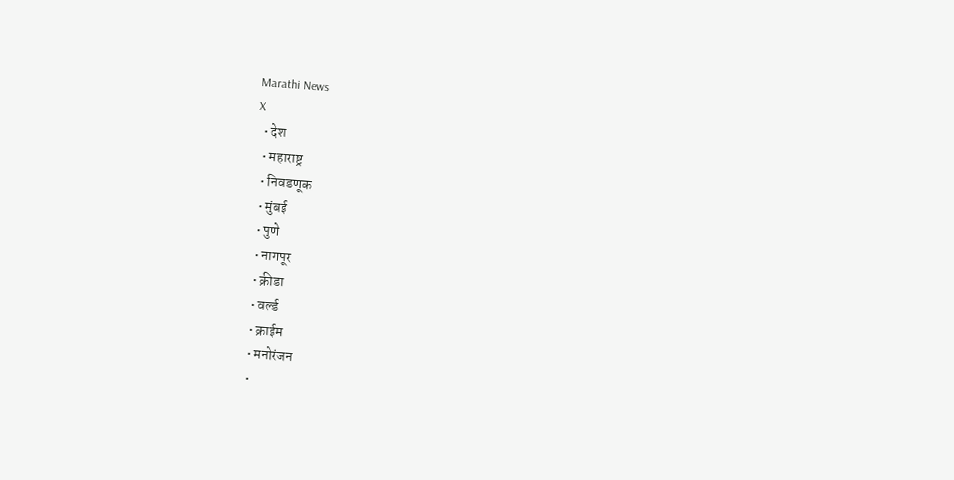Marathi News
X
  • देश
  • महाराष्ट्र
  • निवडणूक
  • मुंबई
  • पुणे
  • नागपूर
  • क्रीडा
  • वर्ल्ड
  • क्राईम
  • मनोरंजन
  •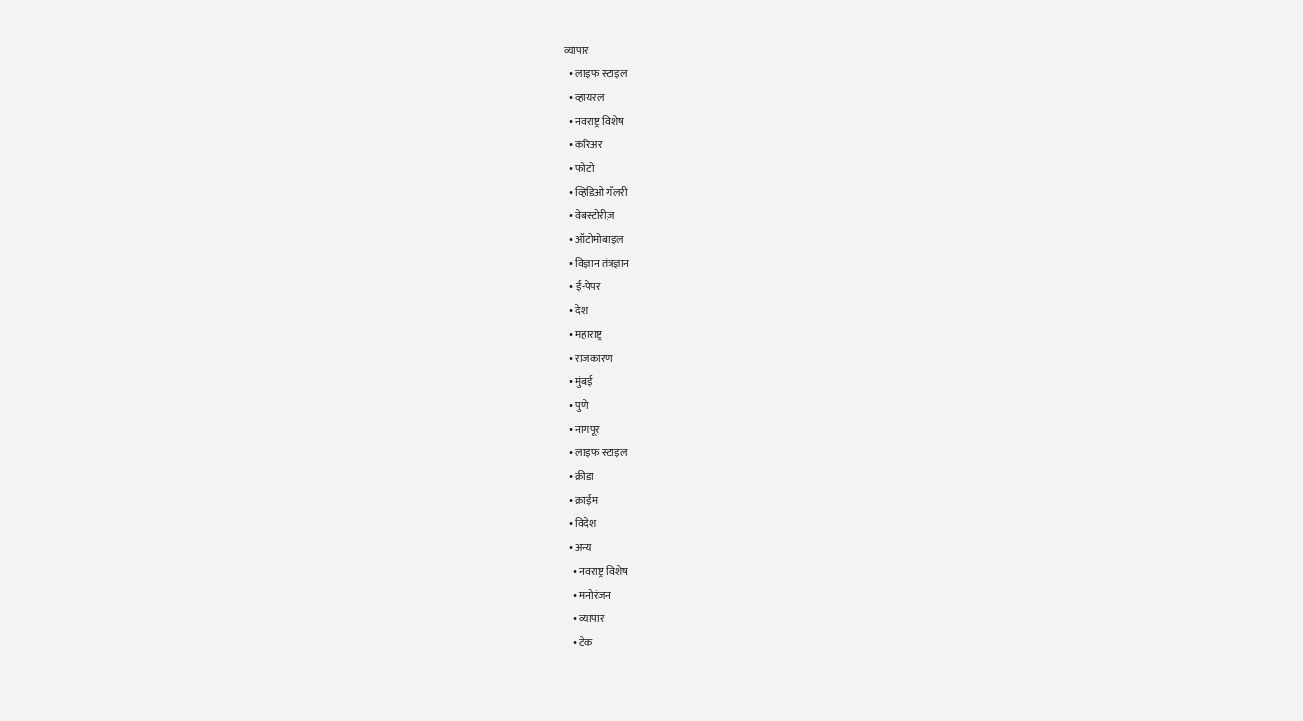व्यापार
  • लाइफ स्टाइल
  • व्हायरल
  • नवराष्ट्र विशेष
  • करिअर
  • फोटो
  • व्हिडिओ गॅलरी
  • वेबस्टोरीज़
  • ऑटोमोबाइल
  • विज्ञान तंत्रज्ञान
  • ई-पेपर
  • देश
  • महाराष्ट्र
  • राजकारण
  • मुंबई
  • पुणे
  • नागपूर
  • लाइफ स्टाइल
  • क्रीडा
  • क्राईम
  • विदेश
  • अन्य
    • नवराष्ट्र विशेष
    • मनोरंजन
    • व्यापार
    • टेक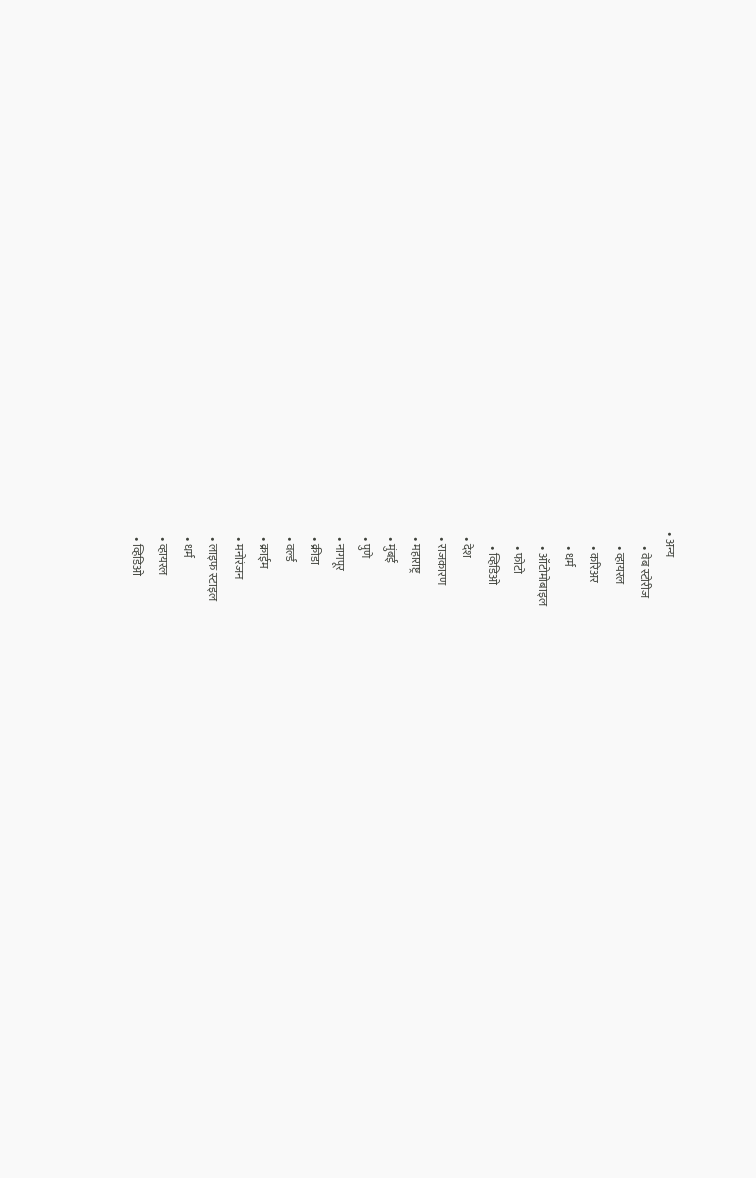• अन्य
      • वेब स्टोरीज
      • व्हायरल
      • करिअर
      • धर्म
      • ऑटोमोबाइल
      • फोटो
      • व्हिडिओ
  • देश
  • राजकारण
  • महाराष्ट्र
  • मुंबई
  • पुणे
  • नागपूर
  • क्रीडा
  • वर्ल्ड
  • क्राईम
  • मनोरंजन
  • लाइफ स्टाइल
  • धर्म
  • व्हायरल
  • व्हिडिओ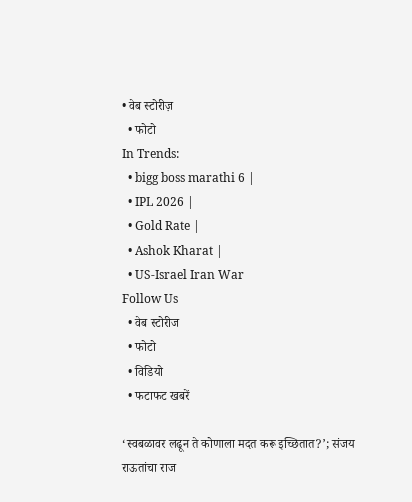• वेब स्टोरीज़
  • फोटो
In Trends:
  • bigg boss marathi 6 |
  • IPL 2026 |
  • Gold Rate |
  • Ashok Kharat |
  • US-Israel Iran War
Follow Us
  • वेब स्टोरीज
  • फोटो
  • विडियो
  • फटाफट खबरें

‘स्वबळावर लढून ते कोणाला मदत करू इच्छितात?’; संजय राऊतांचा राज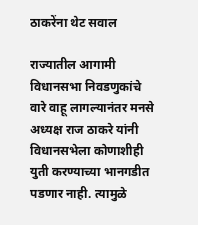ठाकरेंना थेट सवाल

राज्यातील आगामी विधानसभा निवडणुकांचे वारे वाहू लागल्यानंतर मनसे अध्यक्ष राज ठाकरे यांनी  विधानसभेला कोणाशीही युती करण्याच्या भानगडीत पडणार नाही. त्यामुळे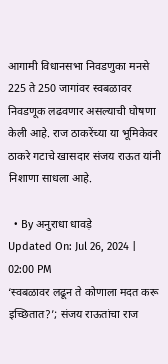आगामी विधानसभा निवडणुका मनसे 225 ते 250 जागांवर स्वबळावर निवडणूक लढवणार असल्याची घोषणा केली आहे. राज ठाकरेंच्या या भूमिकेवर ठाकरे गटाचे खासदार संजय राऊत यांनी निशाणा साधला आहे.

  • By अनुराधा धावड़े
Updated On: Jul 26, 2024 | 02:00 PM
‘स्वबळावर लढून ते कोणाला मदत करू इच्छितात?’; संजय राऊतांचा राज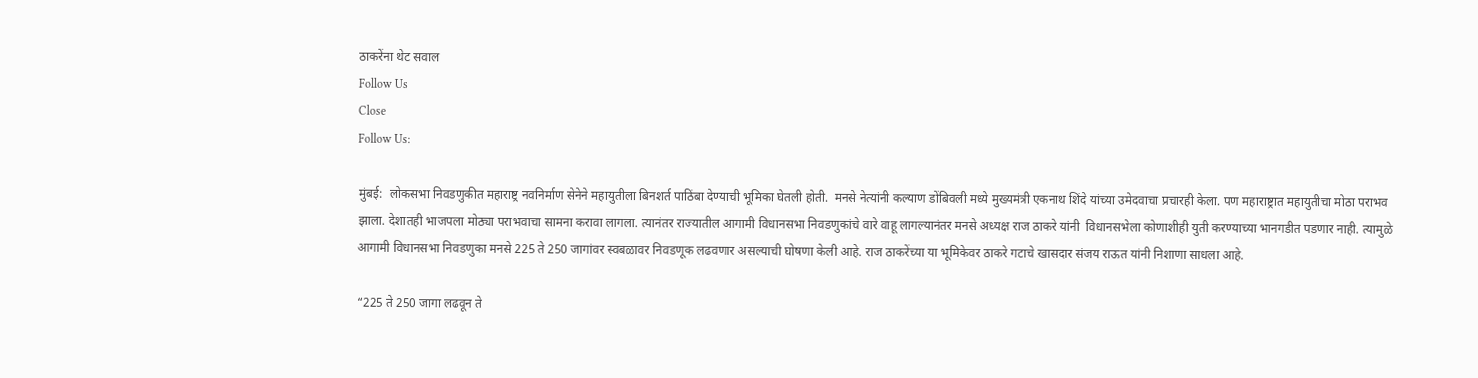ठाकरेंना थेट सवाल
Follow Us
Close
Follow Us:

मुंबई:  लोकसभा निवडणुकीत महाराष्ट्र नवनिर्माण सेनेने महायुतीला बिनशर्त पाठिंबा देण्याची भूमिका घेतली होती.  मनसे नेत्यांनी कल्याण डोंबिवली मध्ये मुख्यमंत्री एकनाथ शिंदे यांच्या उमेदवाचा प्रचारही केला. पण महाराष्ट्रात महायुतीचा मोठा पराभव झाला. देशातही भाजपला मोठ्या पराभवाचा सामना करावा लागला. त्यानंतर राज्यातील आगामी विधानसभा निवडणुकांचे वारे वाहू लागल्यानंतर मनसे अध्यक्ष राज ठाकरे यांनी  विधानसभेला कोणाशीही युती करण्याच्या भानगडीत पडणार नाही. त्यामुळे आगामी विधानसभा निवडणुका मनसे 225 ते 250 जागांवर स्वबळावर निवडणूक लढवणार असल्याची घोषणा केली आहे. राज ठाकरेंच्या या भूमिकेवर ठाकरे गटाचे खासदार संजय राऊत यांनी निशाणा साधला आहे.

“225 ते 250 जागा लढवून ते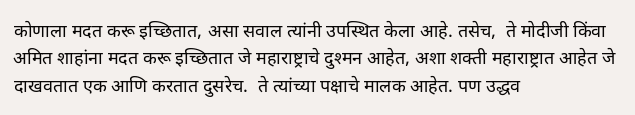कोणाला मदत करू इच्छितात, असा सवाल त्यांनी उपस्थित केला आहे. तसेच,  ते मोदीजी किंवा अमित शाहांना मदत करू इच्छितात जे महाराष्ट्राचे दुश्मन आहेत, अशा शक्ती महाराष्ट्रात आहेत जे दाखवतात एक आणि करतात दुसरेच.  ते त्यांच्या पक्षाचे मालक आहेत. पण उद्धव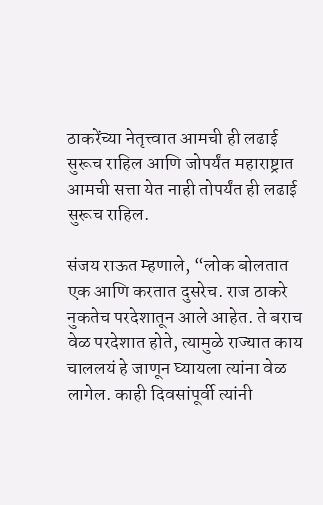ठाकरेंच्या नेतृत्त्वात आमची ही लढाई सुरूच राहिल आणि जोपर्यंत महाराष्ट्रात आमची सत्ता येत नाही तोपर्यंत ही लढाई सुरूच राहिल.

संजय राऊत म्हणाले, “लोक बोलतात एक आणि करतात दुसरेच. राज ठाकरे नुकतेच परदेशातून आले आहेत. ते बराच वेळ परदेशात होते, त्यामुळे राज्यात काय चाललयं हे जाणून घ्यायला त्यांना वेळ लागेल. काही दिवसांपूर्वी त्यांनी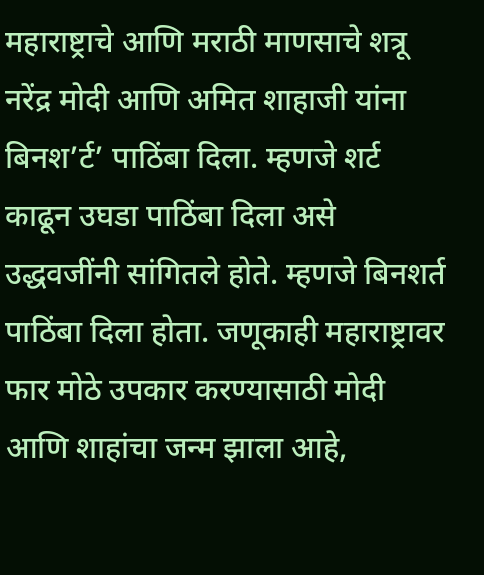महाराष्ट्राचे आणि मराठी माणसाचे शत्रू नरेंद्र मोदी आणि अमित शाहाजी यांना बिनश’र्ट’ पाठिंबा दिला. म्हणजे शर्ट काढून उघडा पाठिंबा दिला असे उद्धवजींनी सांगितले होते. म्हणजे बिनशर्त पाठिंबा दिला होता. जणूकाही महाराष्ट्रावर फार मोठे उपकार करण्यासाठी मोदी आणि शाहांचा जन्म झाला आहे,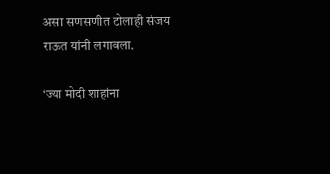असा सणसणीत टोलाही संजय राऊत यांनी लगावला.

‘ज्या मोदी शाहांना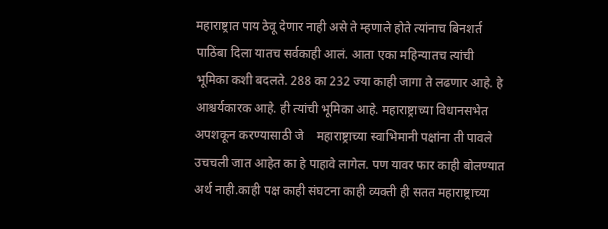महाराष्ट्रात पाय ठेवू देणार नाही असे ते म्हणाले होते त्यांनाच बिनशर्त पाठिंबा दिला यातच सर्वकाही आलं. आता एका महिन्यातच त्यांची भूमिका कशी बदलते. 288 का 232 ज्या काही जागा ते लढणार आहे. हे आश्चर्यकारक आहे. ही त्यांची भूमिका आहे. महाराष्ट्राच्या विधानसभेत अपशकून करण्यासाठी जे    महाराष्ट्राच्या स्वाभिमानी पक्षांना ती पावले उचचली जात आहेत का हे पाहावे लागेल. पण यावर फार काही बोलण्यात अर्थ नाही.काही पक्ष काही संघटना काही व्यक्ती ही सतत महाराष्ट्राच्या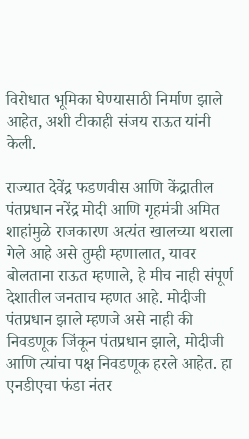विरोधात भूमिका घेण्यासाठी निर्माण झाले आहेत, अशी टीकाही संजय राऊत यांनी केली.

राज्यात देवेंद्र फडणवीस आणि केंद्रातील पंतप्रधान नरेंद्र मोदी आणि गृहमंत्री अमित शाहांमुळे राजकारण अत्यंत खालच्या थराला गेले आहे असे तुम्ही म्हणालात, यावर बोलताना राऊत म्हणाले, हे मीच नाही संपूर्ण देशातील जनताच म्हणत आहे. मोदीजी पंतप्रधान झाले म्हणजे असे नाही की निवडणूक जिंकून पंतप्रधान झाले, मोदीजी आणि त्यांचा पक्ष निवडणूक हरले आहेत. हा एनडीएचा फंडा नंतर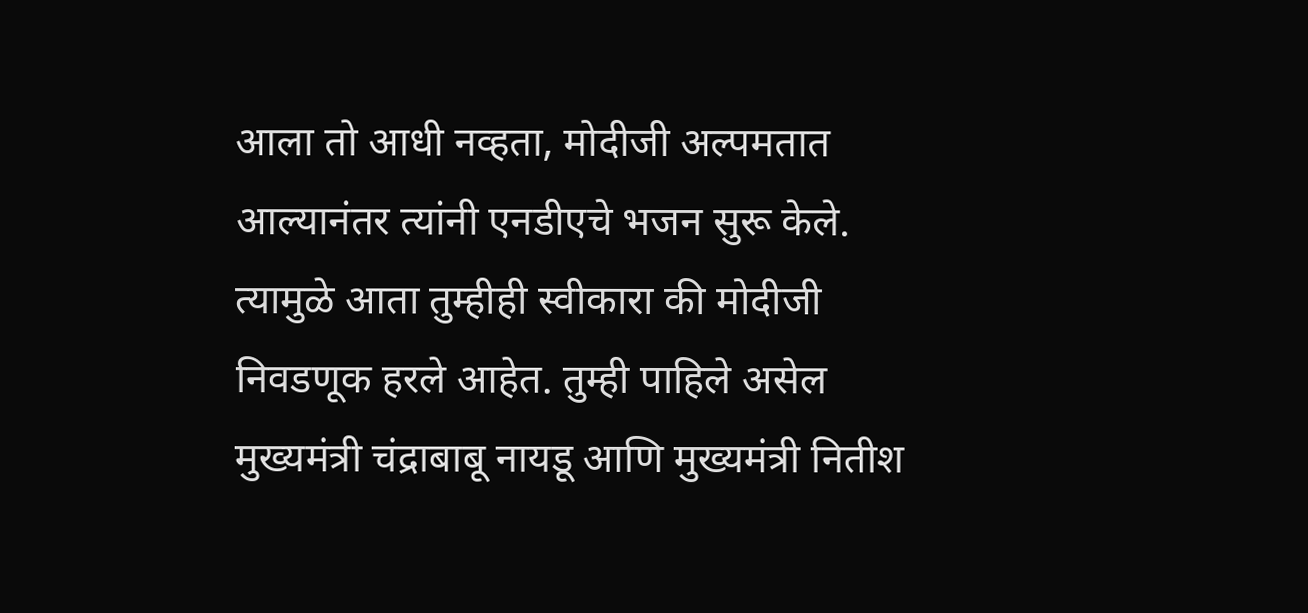आला तो आधी नव्हता, मोदीजी अल्पमतात आल्यानंतर त्यांनी एनडीएचे भजन सुरू केले. त्यामुळे आता तुम्हीही स्वीकारा की मोदीजी निवडणूक हरले आहेत. तुम्ही पाहिले असेल मुख्यमंत्री चंद्राबाबू नायडू आणि मुख्यमंत्री नितीश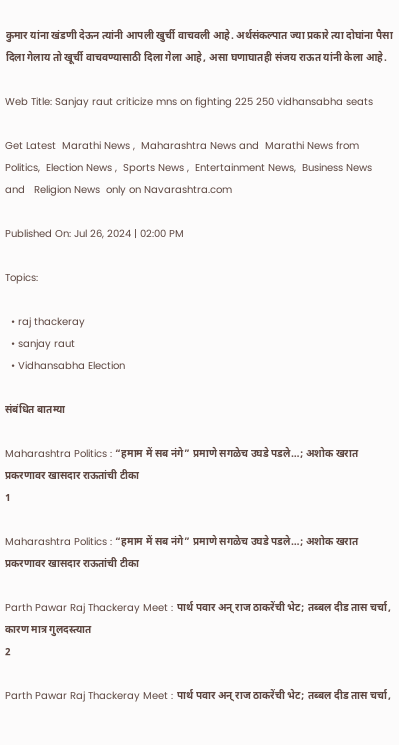कुमार यांना खंडणी देऊन त्यांनी आपली खुर्ची वाचवली आहे. अर्थसंकल्पात ज्या प्रकारे त्या दोघांना पैसा दिला गेलाय तो खूर्ची वाचवण्यासाठी दिला गेला आहे, असा घणाघातही संजय राऊत यांनी केला आहे.

Web Title: Sanjay raut criticize mns on fighting 225 250 vidhansabha seats

Get Latest  Marathi News ,  Maharashtra News and  Marathi News from Politics,  Election News ,  Sports News ,  Entertainment News,  Business News and   Religion News  only on Navarashtra.com

Published On: Jul 26, 2024 | 02:00 PM

Topics:

  • raj thackeray
  • sanjay raut
  • Vidhansabha Election

संबंधित बातम्या

Maharashtra Politics : “हमाम में सब नंगे” प्रमाणे सगळेच उघडे पडले…; अशोक खरात प्रकरणावर खासदार राऊतांची टीका
1

Maharashtra Politics : “हमाम में सब नंगे” प्रमाणे सगळेच उघडे पडले…; अशोक खरात प्रकरणावर खासदार राऊतांची टीका

Parth Pawar Raj Thackeray Meet : पार्थ पवार अन् राज ठाकरेंची भेट; तब्बल दीड तास चर्चा, कारण मात्र गुलदस्त्यात
2

Parth Pawar Raj Thackeray Meet : पार्थ पवार अन् राज ठाकरेंची भेट; तब्बल दीड तास चर्चा,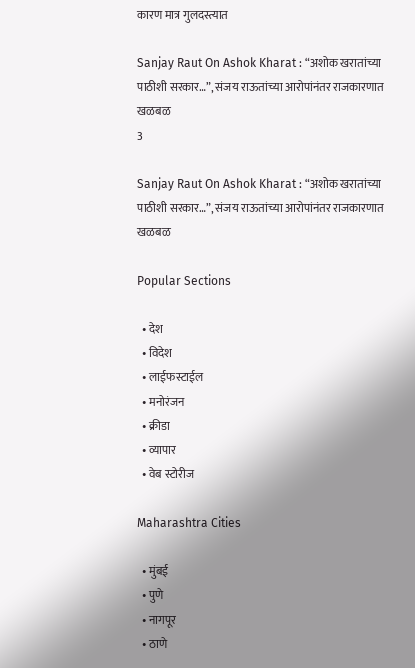कारण मात्र गुलदस्त्यात

Sanjay Raut On Ashok Kharat : “अशोक खरातांच्या पाठीशी सरकार…”, संजय राऊतांच्या आरोपांनंतर राजकारणात खळबळ
3

Sanjay Raut On Ashok Kharat : “अशोक खरातांच्या पाठीशी सरकार…”, संजय राऊतांच्या आरोपांनंतर राजकारणात खळबळ

Popular Sections

  • देश
  • विदेश
  • लाईफस्टाईल
  • मनोरंजन
  • क्रीडा
  • व्यापार
  • वेब स्टोरीज

Maharashtra Cities

  • मुंबई
  • पुणे
  • नागपूर
  • ठाणे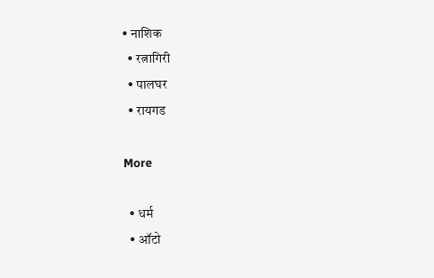• नाशिक
  • रत्नागिरी
  • पालघर
  • रायगड

More

  • धर्म
  • ऑटो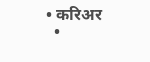• करिअर
  •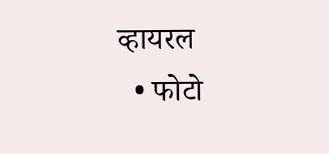व्हायरल
  • फोटो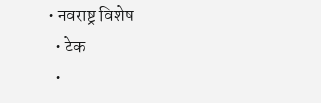• नवराष्ट्र विशेष
  • टेक
  •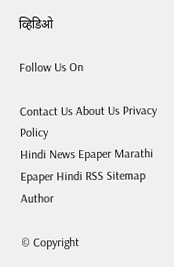व्हिडिओ

Follow Us On

Contact Us About Us Privacy Policy
Hindi News Epaper Marathi Epaper Hindi RSS Sitemap Author

© Copyright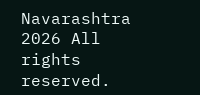Navarashtra 2026 All rights reserved.